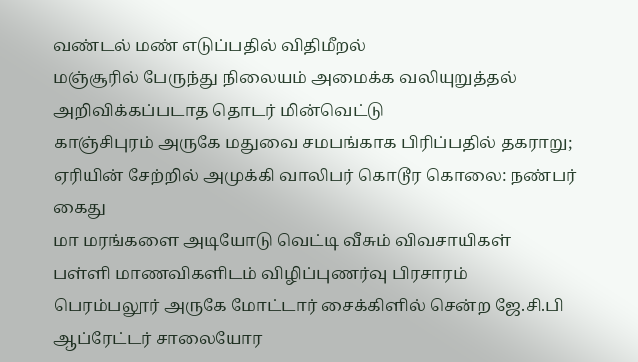வண்டல் மண் எடுப்பதில் விதிமீறல்
மஞ்சூரில் பேருந்து நிலையம் அமைக்க வலியுறுத்தல்
அறிவிக்கப்படாத தொடர் மின்வெட்டு
காஞ்சிபுரம் அருகே மதுவை சமபங்காக பிரிப்பதில் தகராறு; ஏரியின் சேற்றில் அமுக்கி வாலிபர் கொடூர கொலை: நண்பர் கைது
மா மரங்களை அடியோடு வெட்டி வீசும் விவசாயிகள்
பள்ளி மாணவிகளிடம் விழிப்புணர்வு பிரசாரம்
பெரம்பலூர் அருகே மோட்டார் சைக்கிளில் சென்ற ஜே.சி.பி ஆப்ரேட்டர் சாலையோர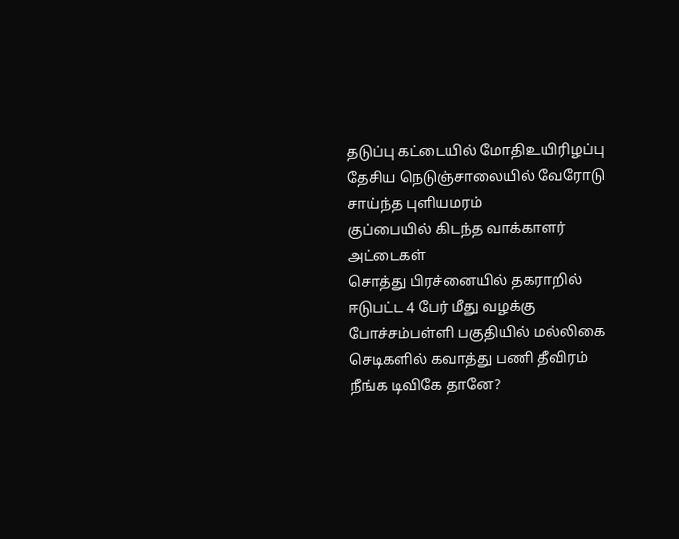தடுப்பு கட்டையில் மோதிஉயிரிழப்பு
தேசிய நெடுஞ்சாலையில் வேரோடு சாய்ந்த புளியமரம்
குப்பையில் கிடந்த வாக்காளர் அட்டைகள்
சொத்து பிரச்னையில் தகராறில் ஈடுபட்ட 4 பேர் மீது வழக்கு
போச்சம்பள்ளி பகுதியில் மல்லிகை செடிகளில் கவாத்து பணி தீவிரம்
நீங்க டிவிகே தானே?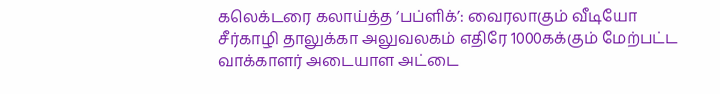கலெக்டரை கலாய்த்த ‘பப்ளிக்’: வைரலாகும் வீடியோ
சீர்காழி தாலுக்கா அலுவலகம் எதிரே 1000கக்கும் மேற்பட்ட வாக்காளர் அடையாள அட்டை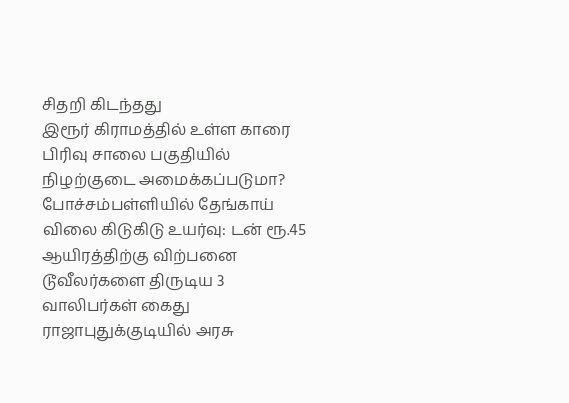சிதறி கிடந்தது
இரூர் கிராமத்தில் உள்ள காரை பிரிவு சாலை பகுதியில் நிழற்குடை அமைக்கப்படுமா?
போச்சம்பள்ளியில் தேங்காய் விலை கிடுகிடு உயர்வு: டன் ரூ.45 ஆயிரத்திற்கு விற்பனை
டூவீலர்களை திருடிய 3 வாலிபர்கள் கைது
ராஜாபுதுக்குடியில் அரசு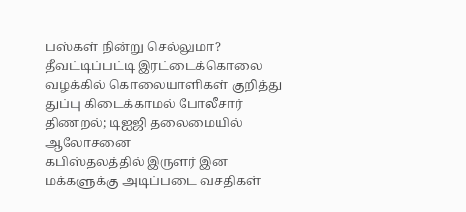பஸ்கள் நின்று செல்லுமா?
தீவட்டிப்பட்டி இரட்டைக்கொலை வழக்கில் கொலையாளிகள் குறித்து துப்பு கிடைக்காமல் போலீசார் திணறல்; டிஐஜி தலைமையில் ஆலோசனை
கபிஸ்தலத்தில் இருளர் இன மக்களுக்கு அடிப்படை வசதிகள்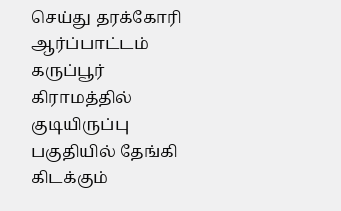செய்து தரக்கோரி ஆர்ப்பாட்டம்
கருப்பூர் கிராமத்தில் குடியிருப்பு பகுதியில் தேங்கி கிடக்கும்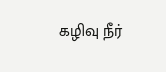கழிவு நீர்